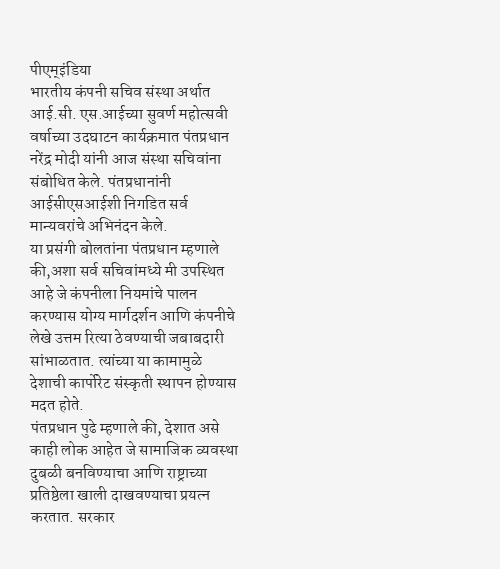पीएम्इंडिया
भारतीय कंपनी सचिव संस्था अर्थात आई.सी. एस.आईच्या सुवर्ण महोत्सवी वर्षाच्या उदघाटन कार्यक्रमात पंतप्रधान नरेंद्र मोदी यांनी आज संस्था सचिवांना संबोधित केले. पंतप्रधानांनी आईसीएसआईशी निगडित सर्व मान्यवरांचे अभिनंदन केले.
या प्रसंगी बोलतांना पंतप्रधान म्हणाले की,अशा सर्व सचिवांमध्ये मी उपस्थित आहे जे कंपनीला नियमांचे पालन करण्यास योग्य मार्गदर्शन आणि कंपनीचे लेखे उत्तम रित्या ठेवण्याची जबाबदारी सांभाळतात. त्यांच्या या कामामुळे देशाची कार्पोरेट संस्कृती स्थापन होण्यास मदत होते.
पंतप्रधान पुढे म्हणाले की, देशात असे काही लोक आहेत जे सामाजिक व्यवस्था दुबळी बनविण्याचा आणि राष्ट्राच्या प्रतिष्ठेला खाली दाखवण्याचा प्रयत्न करतात. सरकार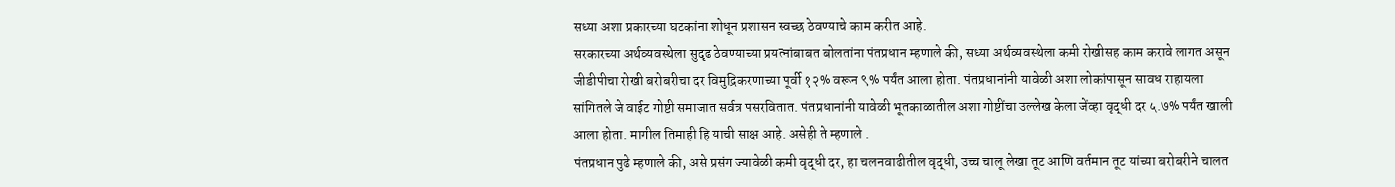सध्या अशा प्रकारच्या घटकांना शोधून प्रशासन स्वच्छ ठेवण्याचे काम करीत आहे.
सरकारच्या अर्थव्यवस्थेला सुदृढ ठेवण्याच्या प्रयत्नांबाबत बोलतांना पंतप्रधान म्हणाले की, सध्या अर्थव्यवस्थेला कमी रोखीसह काम करावे लागत असून जीडीपीचा रोखी बरोबरीचा दर विमुद्रिकरणाच्या पूर्वी १२% वरून ९% पर्यंत आला होता. पंतप्रधानांनी यावेळी अशा लोकांपासून सावध राहायला सांगितले जे वाईट गोष्टी समाजात सर्वत्र पसरवितात. पंतप्रधानांनी यावेळी भूतकाळातील अशा गोष्टींचा उल्लेख केला जेंव्हा वृद्धी दर ५.७% पर्यंत खाली आला होता. मागील तिमाही हि याची साक्ष आहे. असेही ते म्हणाले .
पंतप्रधान पुढे म्हणाले की, असे प्रसंग ज्यावेळी कमी वृद्धी दर, हा चलनवाढीतील वृद्धी, उच्च चालू लेखा तूट आणि वर्तमान तूट यांच्या बरोबरीने चालत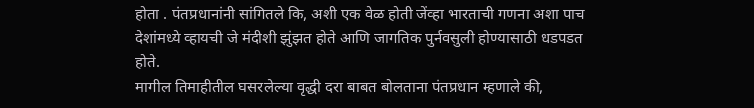होता . पंतप्रधानांनी सांगितले कि, अशी एक वेळ होती जेंव्हा भारताची गणना अशा पाच देशांमध्ये व्हायची जे मंदीशी झुंझत होते आणि जागतिक पुर्नवसुली होण्यासाठी धडपडत होते.
मागील तिमाहीतील घसरलेल्या वृद्धी दरा बाबत बोलताना पंतप्रधान म्हणाले की,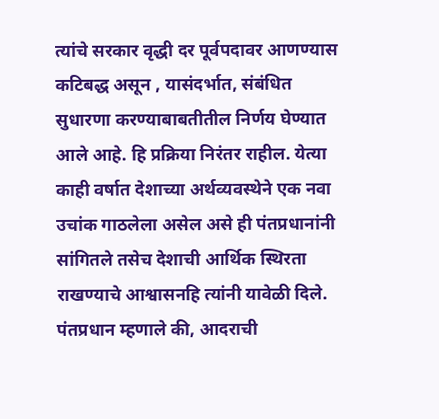त्यांचे सरकार वृद्धी दर पूर्वपदावर आणण्यास कटिबद्ध असून , यासंदर्भात, संबंधित सुधारणा करण्याबाबतीतील निर्णय घेण्यात आले आहे. हि प्रक्रिया निरंतर राहील. येत्या काही वर्षात देशाच्या अर्थव्यवस्थेने एक नवा उचांक गाठलेला असेल असे ही पंतप्रधानांनी सांगितले तसेच देशाची आर्थिक स्थिरता राखण्याचे आश्वासनहि त्यांनी यावेळी दिले. पंतप्रधान म्हणाले की, आदराची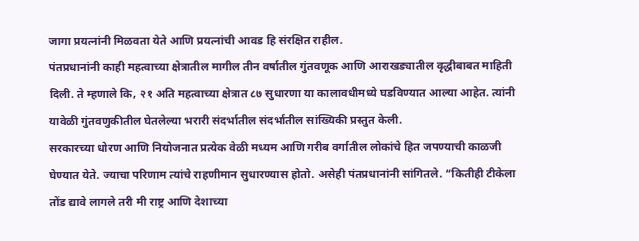जागा प्रयत्नांनी मिळवता येते आणि प्रयत्नांची आवड हि संरक्षित राहील.
पंतप्रधानांनी काही महत्वाच्या क्षेत्रातील मागील तीन वर्षातील गुंतवणूक आणि आराखड्यातील वृद्धीबाबत माहिती दिली. ते म्हणाले कि, २१ अति महत्वाच्या क्षेत्रात ८७ सुधारणा या कालावधीमध्ये घडविण्यात आल्या आहेत. त्यांनी यावेळी गुंतवणुकीतील घेतलेल्या भरारी संदर्भातील संदर्भातील सांख्यिकी प्रस्तुत केली.
सरकारच्या धोरण आणि नियोजनात प्रत्येक वेळी मध्यम आणि गरीब वर्गातील लोकांचे हित जपण्याची काळजी घेण्यात येते. ज्याचा परिणाम त्यांचे राहणीमान सुधारण्यास होतो. असेही पंतप्रधानांनी सांगितले. “कितीही टीकेला तोंड द्यावे लागले तरी मी राष्ट्र आणि देशाच्या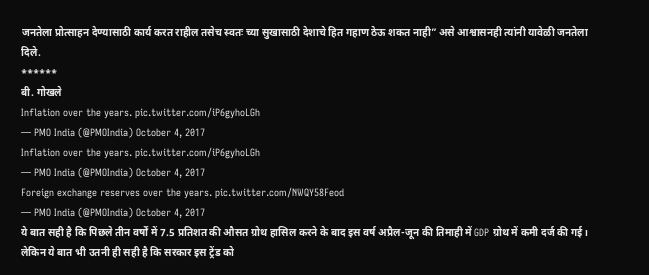जनतेला प्रोत्साहन देण्यासाठी कार्य करत राहील तसेच स्वतः च्या सुखासाठी देशाचे हित गहाण ठेऊ शकत नाही” असे आश्वासनही त्यांनी यावेळी जनतेला दिले.
******
बी. गोखले
Inflation over the years. pic.twitter.com/iP6gyhoLGh
— PMO India (@PMOIndia) October 4, 2017
Inflation over the years. pic.twitter.com/iP6gyhoLGh
— PMO India (@PMOIndia) October 4, 2017
Foreign exchange reserves over the years. pic.twitter.com/NWQY58Feod
— PMO India (@PMOIndia) October 4, 2017
ये बात सही है कि पिछले तीन वर्षों में 7.5 प्रतिशत की औसत ग्रोथ हासिल करने के बाद इस वर्ष अप्रैल-जून की तिमाही में GDP ग्रोथ में कमी दर्ज की गई। लेकिन ये बात भी उतनी ही सही है कि सरकार इस ट्रेंड को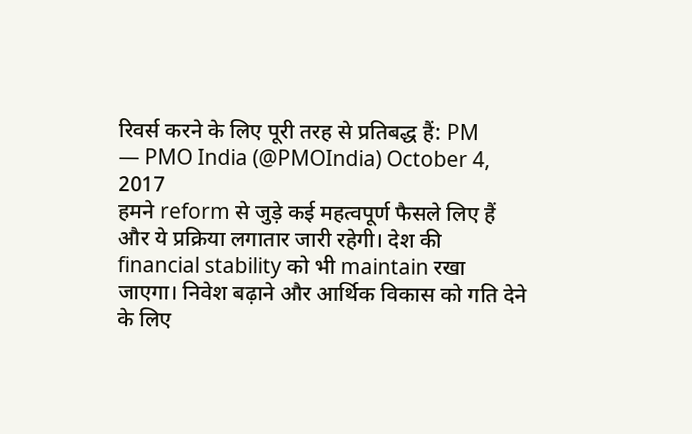रिवर्स करने के लिए पूरी तरह से प्रतिबद्ध हैं: PM
— PMO India (@PMOIndia) October 4, 2017
हमने reform से जुड़े कई महत्वपूर्ण फैसले लिए हैं और ये प्रक्रिया लगातार जारी रहेगी। देश की financial stability को भी maintain रखा जाएगा। निवेश बढ़ाने और आर्थिक विकास को गति देने के लिए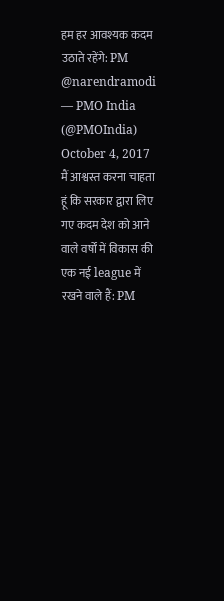हम हर आवश्यक कदम उठाते रहेंगे: PM @narendramodi
— PMO India (@PMOIndia) October 4, 2017
मैं आश्वस्त करना चाहता हूं कि सरकार द्वारा लिए गए कदम देश को आने वाले वर्षों में विकास की एक नई league में रखने वाले हैं: PM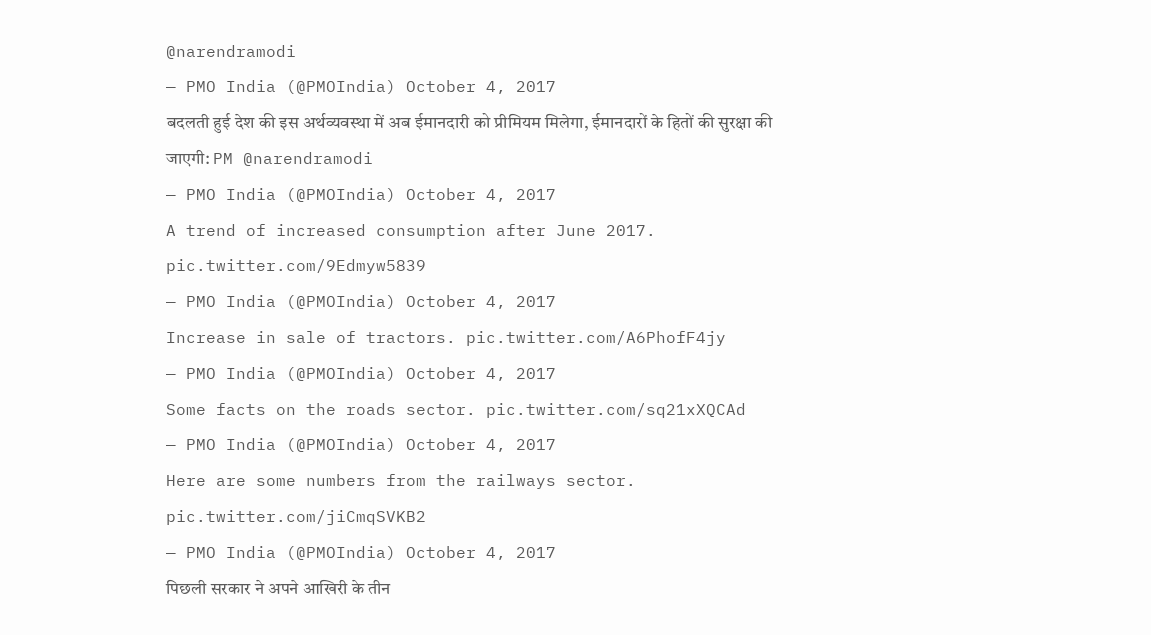@narendramodi
— PMO India (@PMOIndia) October 4, 2017
बदलती हुई देश की इस अर्थव्यवस्था में अब ईमानदारी को प्रीमियम मिलेगा, ईमानदारों के हितों की सुरक्षा की जाएगी: PM @narendramodi
— PMO India (@PMOIndia) October 4, 2017
A trend of increased consumption after June 2017. pic.twitter.com/9Edmyw5839
— PMO India (@PMOIndia) October 4, 2017
Increase in sale of tractors. pic.twitter.com/A6PhofF4jy
— PMO India (@PMOIndia) October 4, 2017
Some facts on the roads sector. pic.twitter.com/sq21xXQCAd
— PMO India (@PMOIndia) October 4, 2017
Here are some numbers from the railways sector. pic.twitter.com/jiCmqSVKB2
— PMO India (@PMOIndia) October 4, 2017
पिछली सरकार ने अपने आखिरी के तीन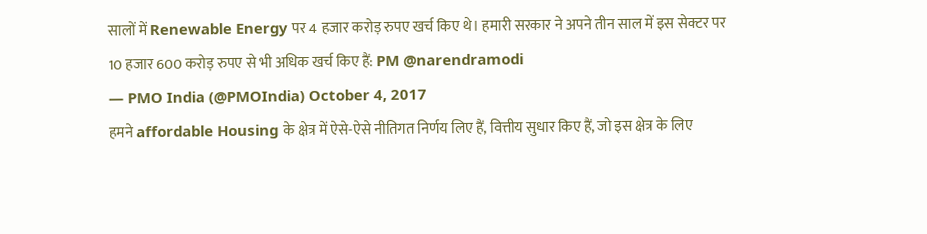सालों में Renewable Energy पर 4 हजार करोड़ रुपए खर्च किए थे। हमारी सरकार ने अपने तीन साल में इस सेक्टर पर 10 हजार 600 करोड़ रुपए से भी अधिक खर्च किए हैं: PM @narendramodi
— PMO India (@PMOIndia) October 4, 2017
हमने affordable Housing के क्षेत्र में ऐसे-ऐसे नीतिगत निर्णय लिए हैं, वित्तीय सुधार किए हैं, जो इस क्षेत्र के लिए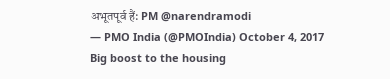अभूतपूर्व हैं: PM @narendramodi
— PMO India (@PMOIndia) October 4, 2017
Big boost to the housing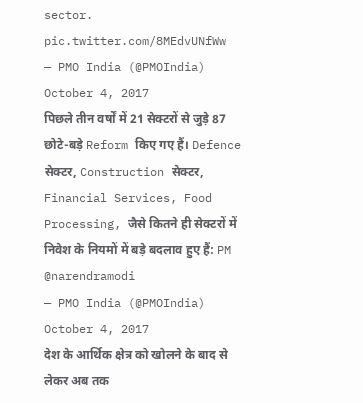sector. pic.twitter.com/8MEdvUNfWw
— PMO India (@PMOIndia) October 4, 2017
पिछले तीन वर्षों में 21 सेक्टरों से जुड़े 87 छोटे-बड़े Reform किए गए हैं। Defence सेक्टर, Construction सेक्टर, Financial Services, Food Processing, जैसे कितने ही सेक्टरों में निवेश के नियमों में बड़े बदलाव हुए हैं: PM @narendramodi
— PMO India (@PMOIndia) October 4, 2017
देश के आर्थिक क्षेत्र को खोलने के बाद से लेकर अब तक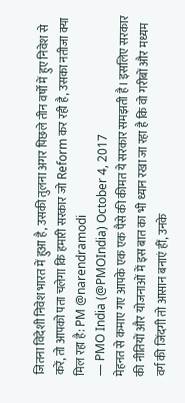जितना विदेशी निवेश भारत में हुआ है, उसकी तुलना अगर पिछले तीन वर्षों में हुए निवेश से करें, तो आपको पता चलेगा कि हमारी सरकार जो Reform कर रही है, उसका नतीजा क्या मिल रहा है: PM @narendramodi
— PMO India (@PMOIndia) October 4, 2017
मेहनत से कमाए गए आपके एक एक पैसे की कीमत ये सरकार समझती है। इसलिए सरकार की नीतियों और योजनाओं में इस बात का भी ध्यान रखा जा रहा है कि वो गरीबों और मध्यम वर्ग की जिंदगी तो आसान बनाएं हीं, उनके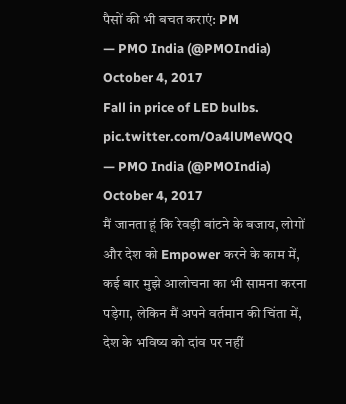पैसों की भी बचत कराएं: PM
— PMO India (@PMOIndia) October 4, 2017
Fall in price of LED bulbs. pic.twitter.com/Oa4lUMeWQQ
— PMO India (@PMOIndia) October 4, 2017
मैं जानता हूं कि रेवड़ी बांटने के बजाय, लोगों और देश को Empower करने के काम में, कई बार मुझे आलोचना का भी सामना करना पड़ेगा, लेकिन मैं अपने वर्तमान की चिंता में, देश के भविष्य को दांव पर नहीं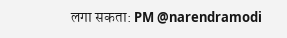लगा सकता: PM @narendramodi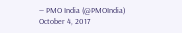— PMO India (@PMOIndia) October 4, 2017